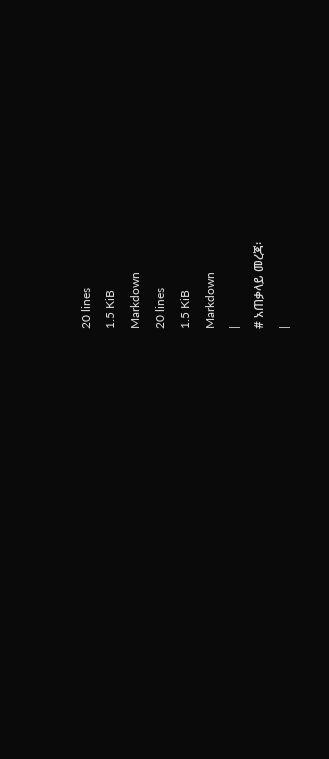20 lines
1.5 KiB
Markdown
20 lines
1.5 KiB
Markdown
|
# አጠቃላይ መረጃ፡
|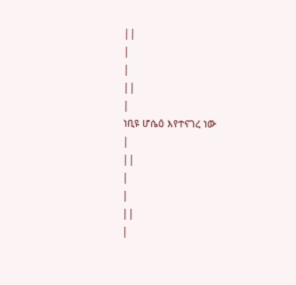||
|
|
||
|
ነቢዩ ሆሴዕ እየተናገረ ነው
|
||
|
|
||
|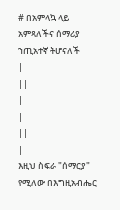# በአምላኳ ላይ አምጻለችና ሰማሪያ ኀጢአተኛ ትሆናለች
|
||
|
|
||
|
እዚህ ስፍራ "ሰማርያ" የሚለው በእግዚአብሔር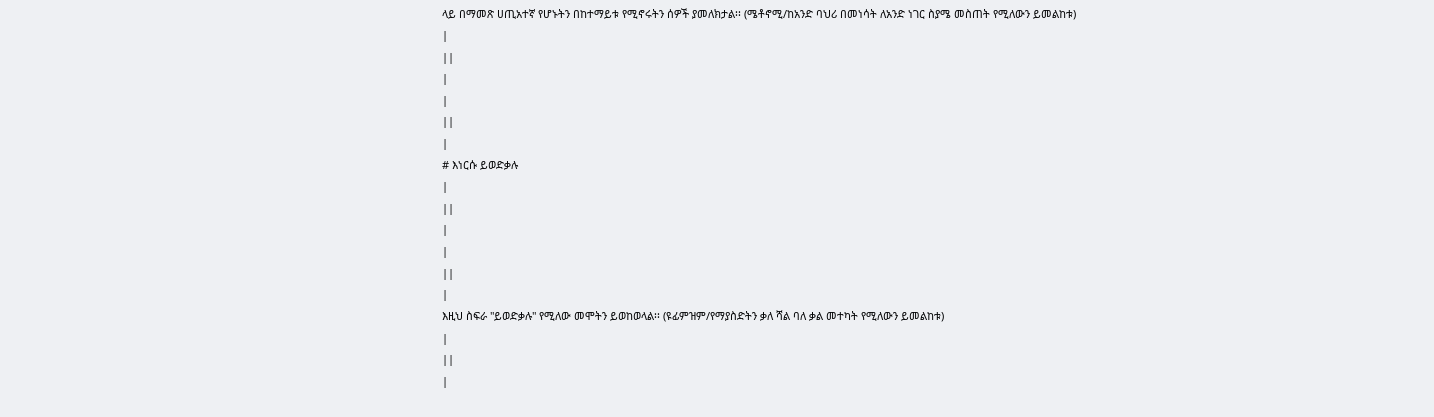ላይ በማመጽ ሀጢአተኛ የሆኑትን በከተማይቱ የሚኖሩትን ሰዎች ያመለክታል፡፡ (ሜቶኖሚ/ከአንድ ባህሪ በመነሳት ለአንድ ነገር ስያሜ መስጠት የሚለውን ይመልከቱ)
|
||
|
|
||
|
# እነርሱ ይወድቃሉ
|
||
|
|
||
|
እዚህ ስፍራ "ይወድቃሉ" የሚለው መሞትን ይወከወላል፡፡ (ዩፊምዝም/የማያስድትን ቃለ ሻል ባለ ቃል መተካት የሚለውን ይመልከቱ)
|
||
|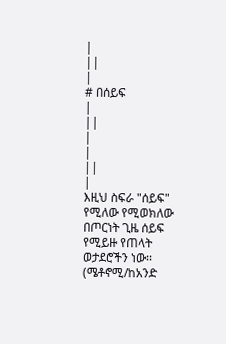|
||
|
# በሰይፍ
|
||
|
|
||
|
እዚህ ስፍራ "ሰይፍ" የሚለው የሚወክለው በጦርነት ጊዜ ሰይፍ የሚይዙ የጠላት ወታደሮችን ነው፡፡ (ሜቶኖሚ/ከአንድ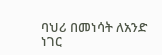ባህሪ በመነሳት ለአንድ ነገር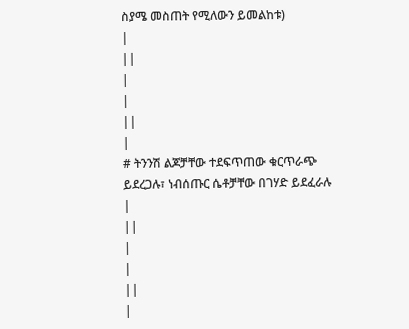ስያሜ መስጠት የሚለውን ይመልከቱ)
|
||
|
|
||
|
# ትንንሽ ልጆቻቸው ተደፍጥጠው ቁርጥራጭ ይደረጋሉ፣ ነብሰጡር ሴቶቻቸው በገሃድ ይደፈራሉ
|
||
|
|
||
|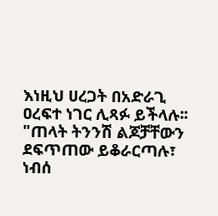እነዚህ ሀረጋት በአድራጊ ዐረፍተ ነገር ሊጻፉ ይችላሉ፡፡ "ጠላት ትንንሽ ልጆቻቸውን ደፍጥጠው ይቆራርጣሉ፣ ነብሰ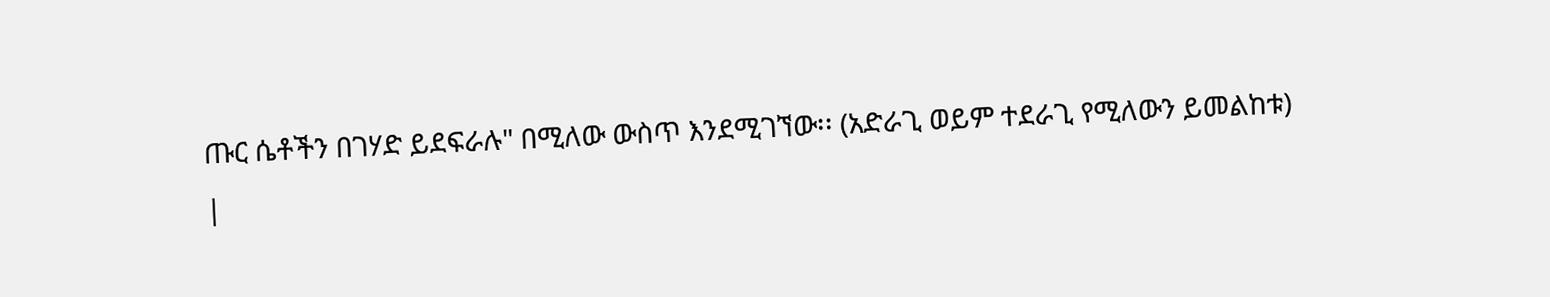ጡር ሴቶችን በገሃድ ይደፍራሉ" በሚለው ውስጥ እንደሚገኘው፡፡ (አድራጊ ወይም ተደራጊ የሚለውን ይመልከቱ)
|